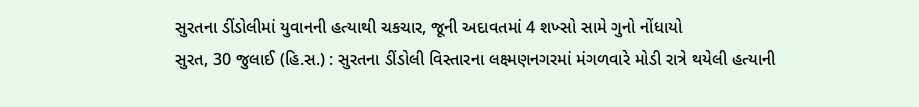સુરતના ડીંડોલીમાં યુવાનની હત્યાથી ચકચાર, જૂની અદાવતમાં 4 શખ્સો સામે ગુનો નોંધાયો
સુરત, 30 જુલાઈ (હિ.સ.) : સુરતના ડીંડોલી વિસ્તારના લક્ષ્મણનગરમાં મંગળવારે મોડી રાત્રે થયેલી હત્યાની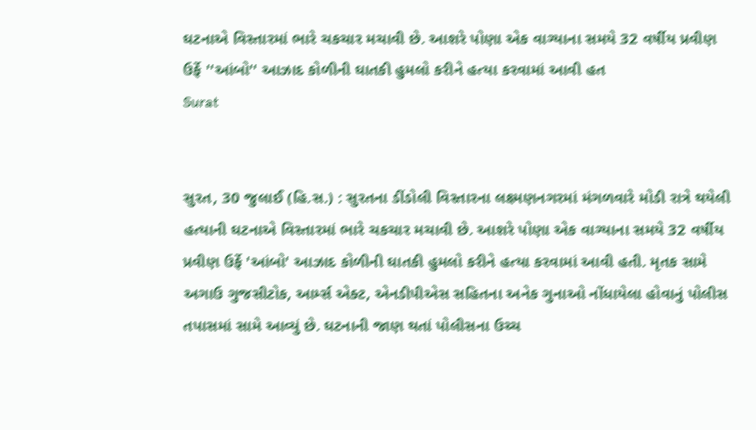ઘટનાએ વિસ્તારમાં ભારે ચકચાર મચાવી છે. આશરે પોણા એક વાગ્યાના સમયે 32 વર્ષીય પ્રવીણ ઉર્ફે ''આંબો'' આઝાદ કોળીની ઘાતકી હુમલો કરીને હત્યા કરવામાં આવી હત
Surat


સુરત, 30 જુલાઈ (હિ.સ.) : સુરતના ડીંડોલી વિસ્તારના લક્ષ્મણનગરમાં મંગળવારે મોડી રાત્રે થયેલી હત્યાની ઘટનાએ વિસ્તારમાં ભારે ચકચાર મચાવી છે. આશરે પોણા એક વાગ્યાના સમયે 32 વર્ષીય પ્રવીણ ઉર્ફે 'આંબો' આઝાદ કોળીની ઘાતકી હુમલો કરીને હત્યા કરવામાં આવી હતી. મૃતક સામે અગાઉ ગુજસીટોક, આર્મ્સ એક્ટ, એનડીપીએસ સહિતના અનેક ગુનાઓ નોંધાયેલા હોવાનું પોલીસ તપાસમાં સામે આવ્યું છે. ઘટનાની જાણ થતાં પોલીસના ઉચ્ચ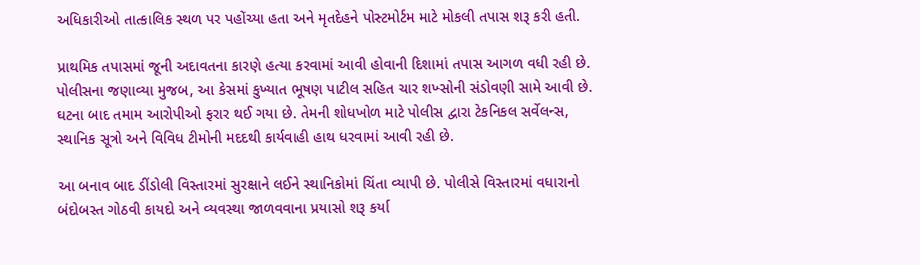અધિકારીઓ તાત્કાલિક સ્થળ પર પહોંચ્યા હતા અને મૃતદેહને પોસ્ટમોર્ટમ માટે મોકલી તપાસ શરૂ કરી હતી.

પ્રાથમિક તપાસમાં જૂની અદાવતના કારણે હત્યા કરવામાં આવી હોવાની દિશામાં તપાસ આગળ વધી રહી છે. પોલીસના જણાવ્યા મુજબ, આ કેસમાં કુખ્યાત ભૂષણ પાટીલ સહિત ચાર શખ્સોની સંડોવણી સામે આવી છે. ઘટના બાદ તમામ આરોપીઓ ફરાર થઈ ગયા છે. તેમની શોધખોળ માટે પોલીસ દ્વારા ટેકનિકલ સર્વેલન્સ, સ્થાનિક સૂત્રો અને વિવિધ ટીમોની મદદથી કાર્યવાહી હાથ ધરવામાં આવી રહી છે.

આ બનાવ બાદ ડીંડોલી વિસ્તારમાં સુરક્ષાને લઈને સ્થાનિકોમાં ચિંતા વ્યાપી છે. પોલીસે વિસ્તારમાં વધારાનો બંદોબસ્ત ગોઠવી કાયદો અને વ્યવસ્થા જાળવવાના પ્રયાસો શરૂ કર્યા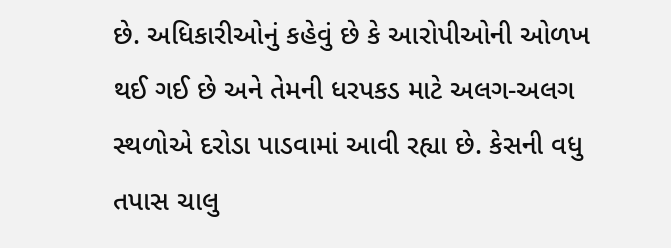છે. અધિકારીઓનું કહેવું છે કે આરોપીઓની ઓળખ થઈ ગઈ છે અને તેમની ધરપકડ માટે અલગ-અલગ સ્થળોએ દરોડા પાડવામાં આવી રહ્યા છે. કેસની વધુ તપાસ ચાલુ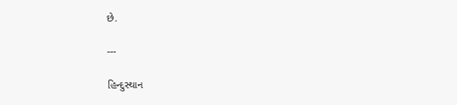છે.

---

હિન્દુસ્થાન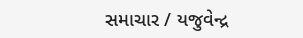સમાચાર / યજુવેન્દ્ર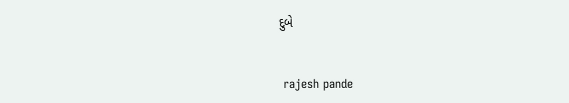દુબે


 rajesh pande